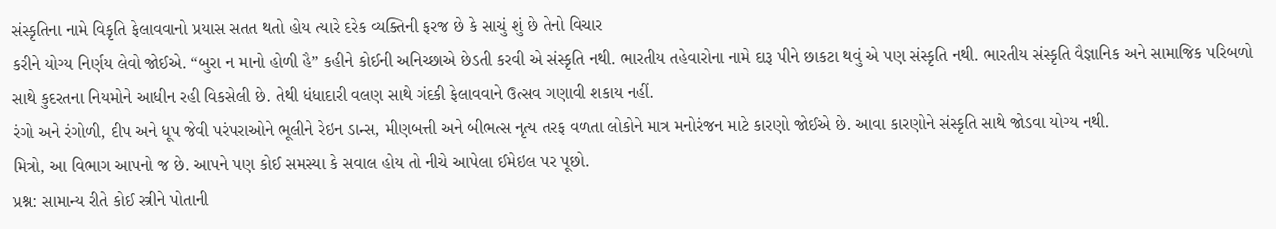સંસ્કૃતિના નામે વિકૃતિ ફેલાવવાનો પ્રયાસ સતત થતો હોય ત્યારે દરેક વ્યક્તિની ફરજ છે કે સાચું શું છે તેનો વિચાર
કરીને યોગ્ય નિર્ણય લેવો જોઈએ. “બુરા ન માનો હોળી હૈ” કહીને કોઈની અનિચ્છાએ છેડતી કરવી એ સંસ્કૃતિ નથી. ભારતીય તહેવારોના નામે દારૂ પીને છાકટા થવું એ પણ સંસ્કૃતિ નથી. ભારતીય સંસ્કૃતિ વૈજ્ઞાનિક અને સામાજિક પરિબળો સાથે કુદરતના નિયમોને આધીન રહી વિકસેલી છે. તેથી ધંધાદારી વલણ સાથે ગંદકી ફેલાવવાને ઉત્સવ ગણાવી શકાય નહીં.
રંગો અને રંગોળી, દીપ અને ધૂપ જેવી પરંપરાઓને ભૂલીને રેઇન ડાન્સ, મીણબત્તી અને બીભત્સ નૃત્ય તરફ વળતા લોકોને માત્ર મનોરંજન માટે કારણો જોઈએ છે. આવા કારણોને સંસ્કૃતિ સાથે જોડવા યોગ્ય નથી.
મિત્રો, આ વિભાગ આપનો જ છે. આપને પણ કોઈ સમસ્યા કે સવાલ હોય તો નીચે આપેલા ઈમેઇલ પર પૂછો.
પ્રશ્ન: સામાન્ય રીતે કોઈ સ્ત્રીને પોતાની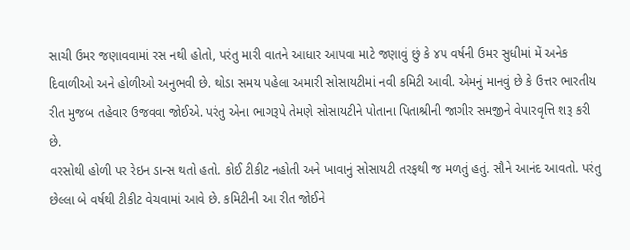સાચી ઉમર જણાવવામાં રસ નથી હોતો, પરંતુ મારી વાતને આધાર આપવા માટે જણાવું છું કે ૪૫ વર્ષની ઉમર સુધીમાં મેં અનેક દિવાળીઓ અને હોળીઓ અનુભવી છે. થોડા સમય પહેલા અમારી સોસાયટીમાં નવી કમિટી આવી. એમનું માનવું છે કે ઉત્તર ભારતીય રીત મુજબ તહેવાર ઉજવવા જોઈએ. પરંતુ એના ભાગરૂપે તેમણે સોસાયટીને પોતાના પિતાશ્રીની જાગીર સમજીને વેપારવૃત્તિ શરૂ કરી છે.
વરસોથી હોળી પર રેઇન ડાન્સ થતો હતો. કોઈ ટીકીટ નહોતી અને ખાવાનું સોસાયટી તરફથી જ મળતું હતું. સૌને આનંદ આવતો. પરંતુ છેલ્લા બે વર્ષથી ટીકીટ વેચવામાં આવે છે. કમિટીની આ રીત જોઈને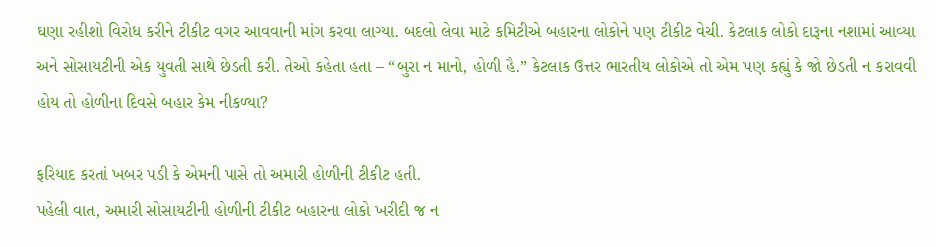ઘણા રહીશો વિરોધ કરીને ટીકીટ વગર આવવાની માંગ કરવા લાગ્યા. બદલો લેવા માટે કમિટીએ બહારના લોકોને પણ ટીકીટ વેચી. કેટલાક લોકો દારૂના નશામાં આવ્યા અને સોસાયટીની એક યુવતી સાથે છેડતી કરી. તેઓ કહેતા હતા – “બુરા ન માનો, હોળી હૈ.” કેટલાક ઉત્તર ભારતીય લોકોએ તો એમ પણ કહ્યું કે જો છેડતી ન કરાવવી હોય તો હોળીના દિવસે બહાર કેમ નીકળ્યા?

ફરિયાદ કરતાં ખબર પડી કે એમની પાસે તો અમારી હોળીની ટીકીટ હતી.
પહેલી વાત, અમારી સોસાયટીની હોળીની ટીકીટ બહારના લોકો ખરીદી જ ન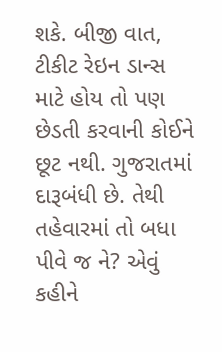શકે. બીજી વાત, ટીકીટ રેઇન ડાન્સ માટે હોય તો પણ છેડતી કરવાની કોઈને છૂટ નથી. ગુજરાતમાં દારૂબંધી છે. તેથી તહેવારમાં તો બધા પીવે જ ને? એવું કહીને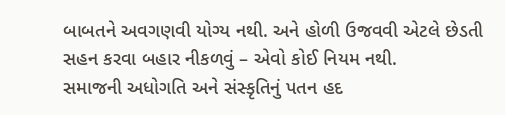બાબતને અવગણવી યોગ્ય નથી. અને હોળી ઉજવવી એટલે છેડતી સહન કરવા બહાર નીકળવું – એવો કોઈ નિયમ નથી.
સમાજની અધોગતિ અને સંસ્કૃતિનું પતન હદ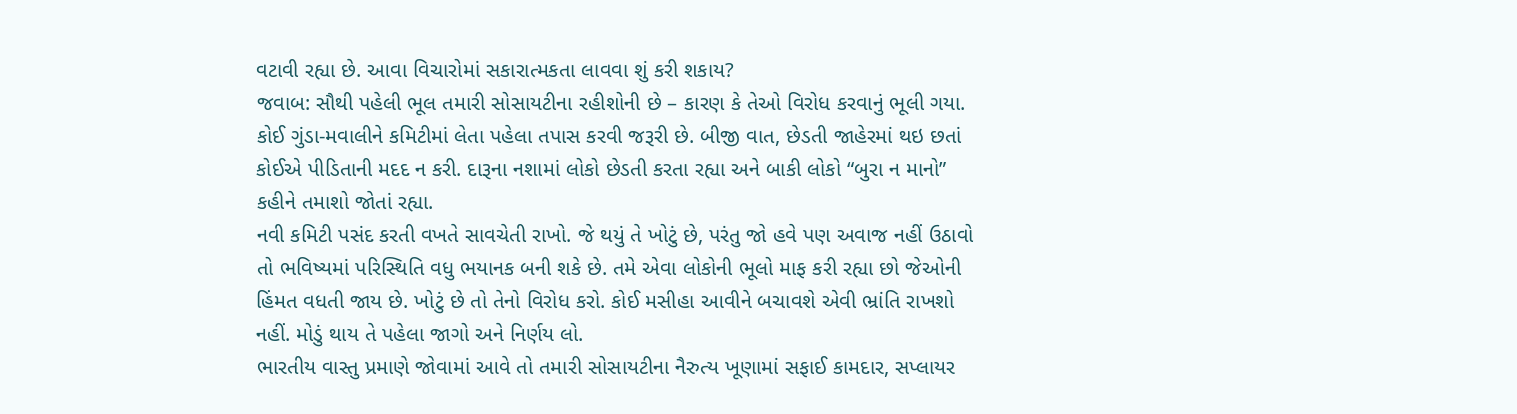વટાવી રહ્યા છે. આવા વિચારોમાં સકારાત્મકતા લાવવા શું કરી શકાય?
જવાબ: સૌથી પહેલી ભૂલ તમારી સોસાયટીના રહીશોની છે – કારણ કે તેઓ વિરોધ કરવાનું ભૂલી ગયા. કોઈ ગુંડા-મવાલીને કમિટીમાં લેતા પહેલા તપાસ કરવી જરૂરી છે. બીજી વાત, છેડતી જાહેરમાં થઇ છતાં કોઈએ પીડિતાની મદદ ન કરી. દારૂના નશામાં લોકો છેડતી કરતા રહ્યા અને બાકી લોકો “બુરા ન માનો” કહીને તમાશો જોતાં રહ્યા.
નવી કમિટી પસંદ કરતી વખતે સાવચેતી રાખો. જે થયું તે ખોટું છે, પરંતુ જો હવે પણ અવાજ નહીં ઉઠાવો તો ભવિષ્યમાં પરિસ્થિતિ વધુ ભયાનક બની શકે છે. તમે એવા લોકોની ભૂલો માફ કરી રહ્યા છો જેઓની હિંમત વધતી જાય છે. ખોટું છે તો તેનો વિરોધ કરો. કોઈ મસીહા આવીને બચાવશે એવી ભ્રાંતિ રાખશો નહીં. મોડું થાય તે પહેલા જાગો અને નિર્ણય લો.
ભારતીય વાસ્તુ પ્રમાણે જોવામાં આવે તો તમારી સોસાયટીના નૈરુત્ય ખૂણામાં સફાઈ કામદાર, સપ્લાયર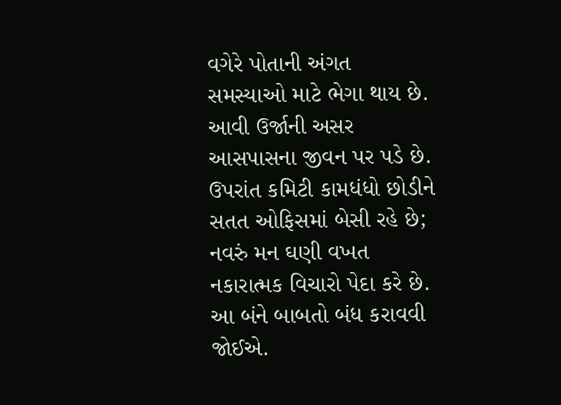વગેરે પોતાની અંગત સમસ્યાઓ માટે ભેગા થાય છે. આવી ઉર્જાની અસર આસપાસના જીવન પર પડે છે. ઉપરાંત કમિટી કામધંધો છોડીને સતત ઓફિસમાં બેસી રહે છે; નવરું મન ઘણી વખત નકારાત્મક વિચારો પેદા કરે છે. આ બંને બાબતો બંધ કરાવવી જોઈએ.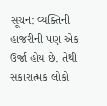સૂચન: વ્યક્તિની હાજરીની પણ એક ઉર્જા હોય છે. તેથી સકારાત્મક લોકો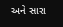અને સારા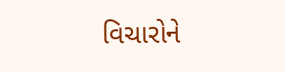વિચારોને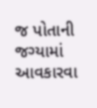જ પોતાની જગ્યામાં આવકારવા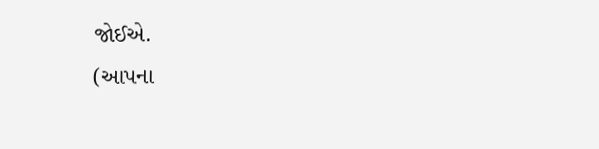જોઈએ.
(આપના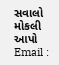સવાલો મોકલી આપો Email :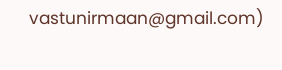vastunirmaan@gmail.com)